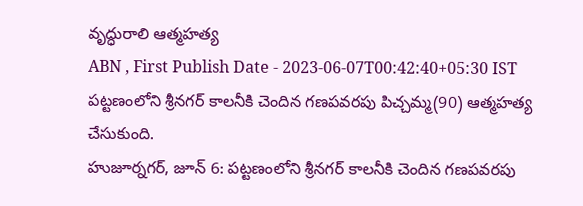వృద్ధురాలి ఆత్మహత్య
ABN , First Publish Date - 2023-06-07T00:42:40+05:30 IST
పట్టణంలోని శ్రీనగర్ కాలనీకి చెందిన గణపవరపు పిచ్చమ్మ(90) ఆత్మహత్య చేసుకుంది.
హుజూర్నగర్, జూన్ 6: పట్టణంలోని శ్రీనగర్ కాలనీకి చెందిన గణపవరపు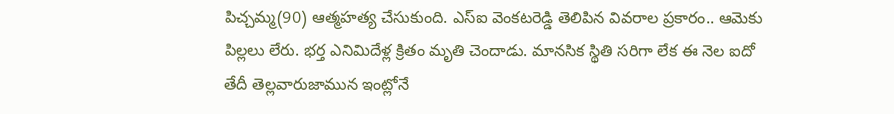పిచ్చమ్మ(90) ఆత్మహత్య చేసుకుంది. ఎస్ఐ వెంకటరెడ్డి తెలిపిన వివరాల ప్రకారం.. ఆమెకు పిల్లలు లేరు. భర్త ఎనిమిదేళ్ల క్రితం మృతి చెందాడు. మానసిక స్థితి సరిగా లేక ఈ నెల ఐదో తేదీ తెల్లవారుజామున ఇంట్లోనే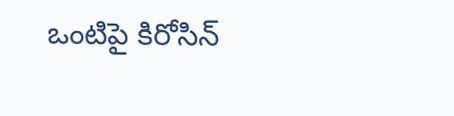ఒంటిపై కిరోసిన్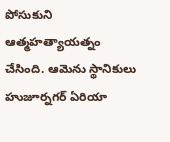పోసుకుని ఆత్మహత్యాయత్నం చేసింది. ఆమెను స్థానికులు హుజూర్నగర్ ఏరియా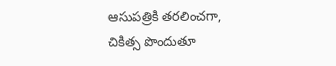ఆసుపత్రికి తరలించగా, చికిత్స పొందుతూ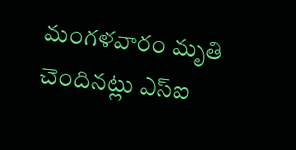మంగళవారం మృతి చెందినట్లు ఎస్ఐ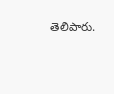తెలిపారు.